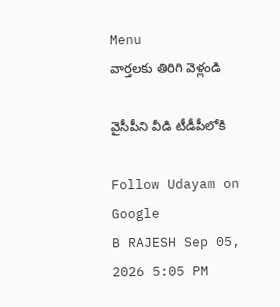Menu
వార్తలకు తిరిగి వెళ్లండి

వైసీపీని వీడి టీడీపీలోకి

Follow Udayam on Google
B RAJESH Sep 05, 2026 5:05 PM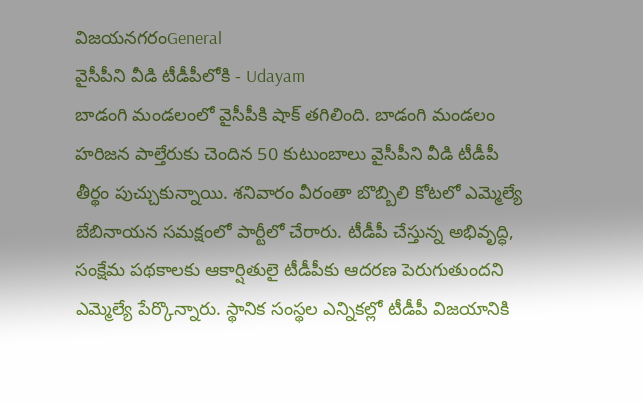విజయనగరంGeneral
వైసీపీని వీడి టీడీపీలోకి - Udayam
బాడంగి మండలంలో వైసీపీకి షాక్ తగిలింది. బాడంగి మండలం హరిజన పాల్తేరుకు చెందిన 50 కుటుంబాలు వైసీపీని వీడి టీడీపీ తీర్థం పుచ్చుకున్నాయి. శనివారం వీరంతా బొబ్బిలి కోటలో ఎమ్మెల్యే బేబినాయన సమక్షంలో పార్టీలో చేరారు. టీడీపీ చేస్తున్న అభివృద్ధి, సంక్షేమ పథకాలకు ఆకార్షితులై టీడీపీకు ఆదరణ పెరుగుతుందని ఎమ్మెల్యే పేర్కొన్నారు. స్థానిక సంస్థల ఎన్నికల్లో టీడీపీ విజయానికి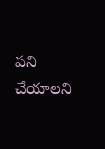పని చేయాలని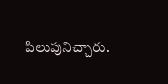పిలుపునిచ్చారు.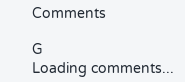Comments

G
Loading comments...